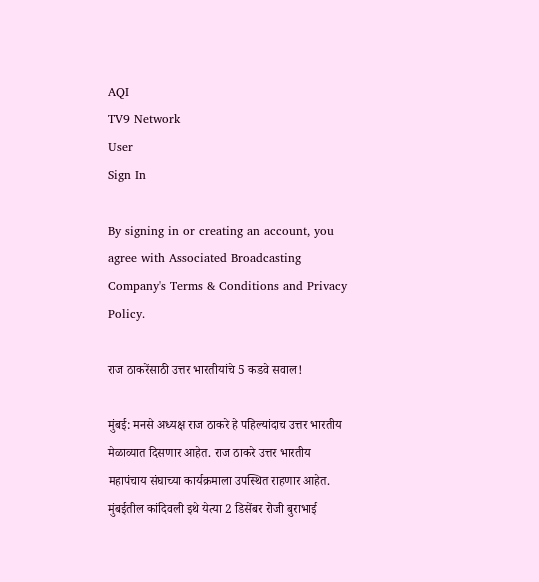AQI
TV9 Network
User
Sign In

By signing in or creating an account, you agree with Associated Broadcasting Company's Terms & Conditions and Privacy Policy.

राज ठाकरेंसाठी उत्तर भारतीयांचे 5 कडवे सवाल!

मुंबई: मनसे अध्यक्ष राज ठाकरे हे पहिल्यांदाच उत्तर भारतीय मेळाव्यात दिसणार आहेत. राज ठाकरे उत्तर भारतीय महापंचाय संघाच्या कार्यक्रमाला उपस्थित राहणार आहेत. मुंबईतील कांदिवली इथे येत्या 2 डिसेंबर रोजी बुराभाई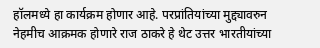हॉलमध्ये हा कार्यक्रम होणार आहे. परप्रांतियांच्या मुद्द्यावरुन नेहमीच आक्रमक होणारे राज ठाकरे हे थेट उत्तर भारतीयांच्या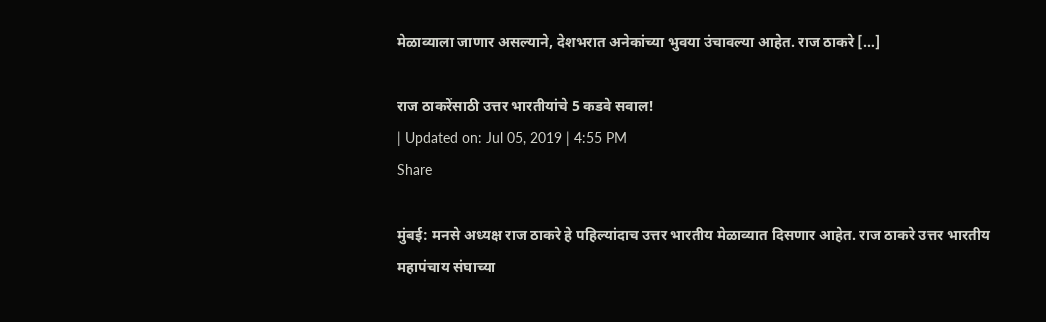मेळाव्याला जाणार असल्याने, देशभरात अनेकांच्या भुवया उंचावल्या आहेत. राज ठाकरे […]

राज ठाकरेंसाठी उत्तर भारतीयांचे 5 कडवे सवाल!
| Updated on: Jul 05, 2019 | 4:55 PM
Share

मुंबई: मनसे अध्यक्ष राज ठाकरे हे पहिल्यांदाच उत्तर भारतीय मेळाव्यात दिसणार आहेत. राज ठाकरे उत्तर भारतीय महापंचाय संघाच्या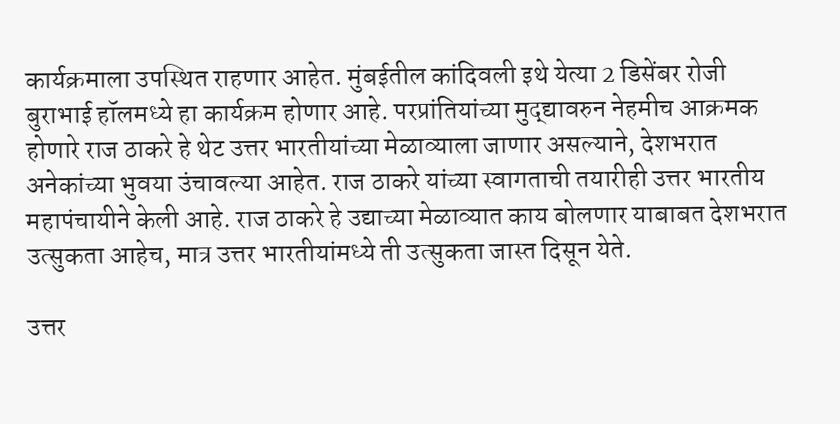कार्यक्रमाला उपस्थित राहणार आहेत. मुंबईतील कांदिवली इथे येत्या 2 डिसेंबर रोजी बुराभाई हॉलमध्ये हा कार्यक्रम होणार आहे. परप्रांतियांच्या मुद्द्यावरुन नेहमीच आक्रमक होणारे राज ठाकरे हे थेट उत्तर भारतीयांच्या मेळाव्याला जाणार असल्याने, देशभरात अनेकांच्या भुवया उंचावल्या आहेत. राज ठाकरे यांच्या स्वागताची तयारीही उत्तर भारतीय महापंचायीने केली आहे. राज ठाकरे हे उद्याच्या मेळाव्यात काय बोलणार याबाबत देशभरात उत्सुकता आहेच, मात्र उत्तर भारतीयांमध्ये ती उत्सुकता जास्त दिसून येते.

उत्तर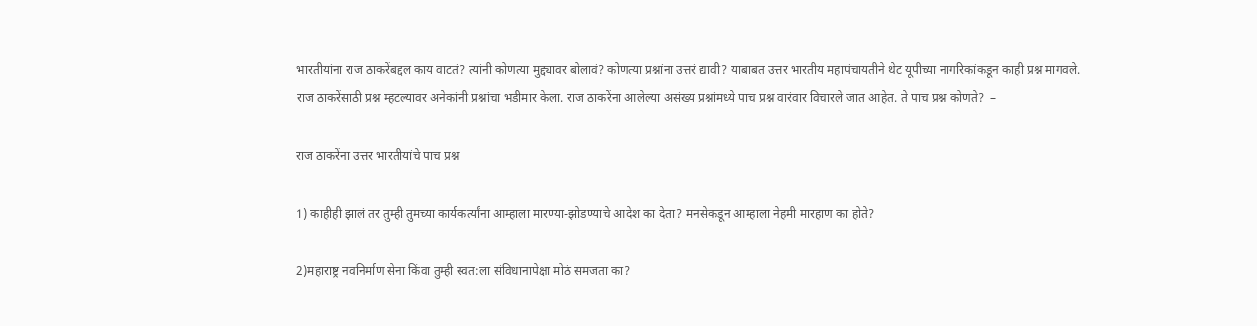भारतीयांना राज ठाकरेंबद्दल काय वाटतं? त्यांनी कोणत्या मुद्द्यावर बोलावं? कोणत्या प्रश्नांना उत्तरं द्यावी? याबाबत उत्तर भारतीय महापंचायतीने थेट यूपीच्या नागरिकांकडून काही प्रश्न मागवले. राज ठाकरेंसाठी प्रश्न म्हटल्यावर अनेकांनी प्रश्नांचा भडीमार केला. राज ठाकरेंना आलेल्या असंख्य प्रश्नांमध्ये पाच प्रश्न वारंवार विचारले जात आहेत. ते पाच प्रश्न कोणते?  –

राज ठाकरेंना उत्तर भारतीयांचे पाच प्रश्न

1) काहीही झालं तर तुम्ही तुमच्या कार्यकर्त्यांना आम्हाला मारण्या-झोडण्याचे आदेश का देता? मनसेकडून आम्हाला नेहमी मारहाण का होते?

2)महाराष्ट्र नवनिर्माण सेना किंवा तुम्ही स्वत:ला संविधानापेक्षा मोठं समजता का?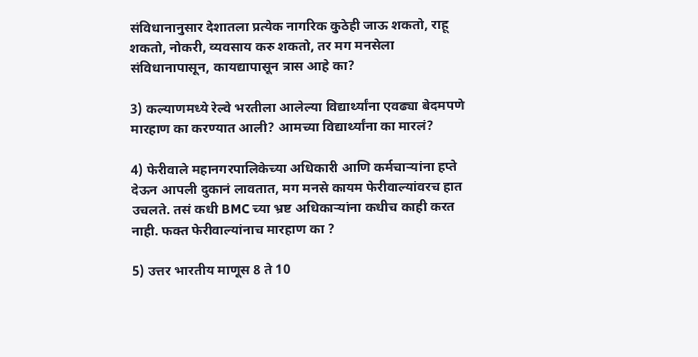संविधानानुसार देशातला प्रत्येक नागरिक कुठेही जाऊ शकतो, राहू शकतो, नोकरी, व्यवसाय करु शकतो, तर मग मनसेला संविधानापासून, कायद्यापासून त्रास आहे का?

3) कल्याणमध्ये रेल्वे भरतीला आलेल्या विद्यार्थ्यांना एवढ्या बेदमपणे मारहाण का करण्यात आली? आमच्या विद्यार्थ्यांना का मारलं?

4) फेरीवाले महानगरपालिकेच्या अधिकारी आणि कर्मचाऱ्यांना हप्ते देऊन आपली दुकानं लावतात, मग मनसे कायम फेरीवाल्यांवरच हात उचलते. तसं कधी BMC च्या भ्रष्ट अधिकाऱ्यांना कधीच काही करत नाही. फक्त फेरीवाल्यांनाच मारहाण का ?

5) उत्तर भारतीय माणूस 8 ते 10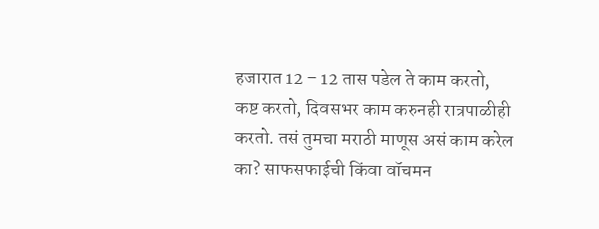हजारात 12 – 12 तास पडेल ते काम करतो, कष्ट करतो, दिवसभर काम करुनही रात्रपाळीही करतो. तसं तुमचा मराठी माणूस असं काम करेल का? साफसफाईची किंवा वॉचमन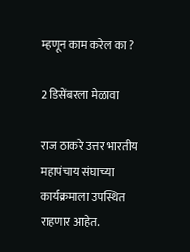म्हणून काम करेल का ?

2 डिसेंबरला मेळावा

राज ठाकरे उत्तर भारतीय महापंचाय संघाच्या कार्यक्रमाला उपस्थित राहणार आहेत.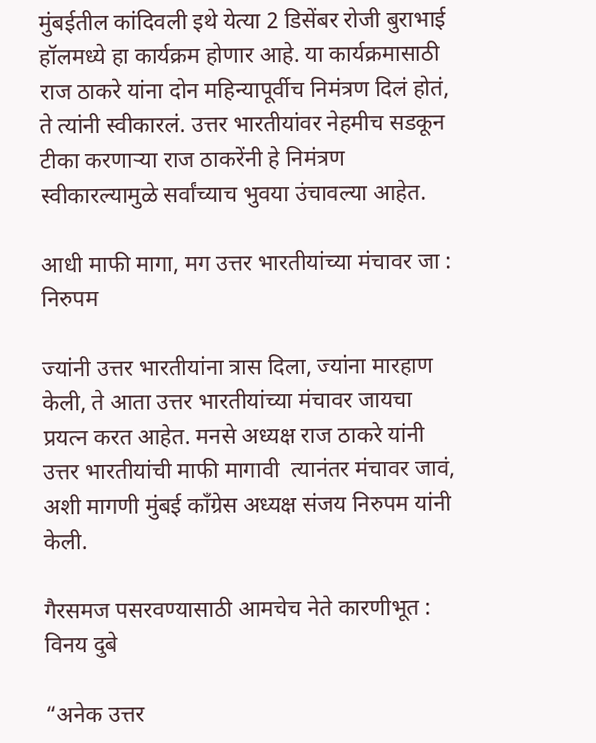मुंबईतील कांदिवली इथे येत्या 2 डिसेंबर रोजी बुराभाई हॉलमध्ये हा कार्यक्रम होणार आहे. या कार्यक्रमासाठी राज ठाकरे यांना दोन महिन्यापूर्वीच निमंत्रण दिलं होतं, ते त्यांनी स्वीकारलं. उत्तर भारतीयांवर नेहमीच सडकून टीका करणाऱ्या राज ठाकरेंनी हे निमंत्रण स्वीकारल्यामुळे सर्वांच्याच भुवया उंचावल्या आहेत.

आधी माफी मागा, मग उत्तर भारतीयांच्या मंचावर जा : निरुपम

ज्यांनी उत्तर भारतीयांना त्रास दिला, ज्यांना मारहाण केली, ते आता उत्तर भारतीयांच्या मंचावर जायचा प्रयत्न करत आहेत. मनसे अध्यक्ष राज ठाकरे यांनी उत्तर भारतीयांची माफी मागावी  त्यानंतर मंचावर जावं, अशी मागणी मुंबई काँग्रेस अध्यक्ष संजय निरुपम यांनी केली.

गैरसमज पसरवण्यासाठी आमचेच नेते कारणीभूत : विनय दुबे

“अनेक उत्तर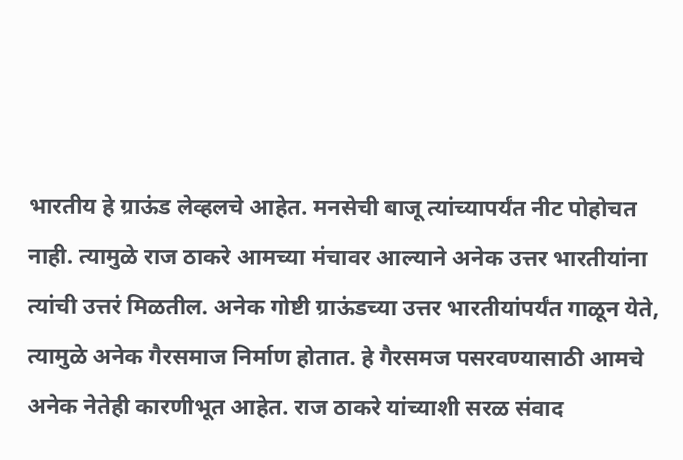भारतीय हे ग्राऊंड लेव्हलचे आहेत. मनसेची बाजू त्यांच्यापर्यंत नीट पोहोचत नाही. त्यामुळे राज ठाकरे आमच्या मंचावर आल्याने अनेक उत्तर भारतीयांना त्यांची उत्तरं मिळतील. अनेक गोष्टी ग्राऊंडच्या उत्तर भारतीयांपर्यंत गाळून येते, त्यामुळे अनेक गैरसमाज निर्माण होतात. हे गैरसमज पसरवण्यासाठी आमचे अनेक नेतेही कारणीभूत आहेत. राज ठाकरे यांच्याशी सरळ संवाद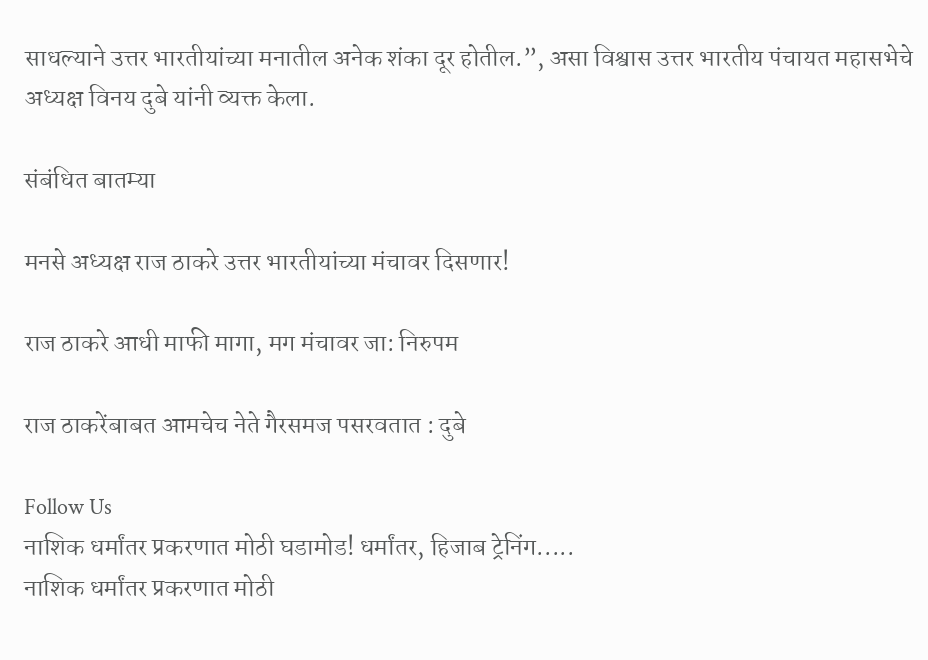साधल्याने उत्तर भारतीयांच्या मनातील अनेक शंका दूर होतील.”, असा विश्वास उत्तर भारतीय पंचायत महासभेचे अध्यक्ष विनय दुबे यांनी व्यक्त केला.

संबंधित बातम्या

मनसे अध्यक्ष राज ठाकरे उत्तर भारतीयांच्या मंचावर दिसणार!

राज ठाकरे आधी माफी मागा, मग मंचावर जा: निरुपम

राज ठाकरेंबाबत आमचेच नेते गैरसमज पसरवतात : दुबे

Follow Us
नाशिक धर्मांतर प्रकरणात मोठी घडामोड! धर्मांतर, हिजाब ट्रेनिंग.....
नाशिक धर्मांतर प्रकरणात मोठी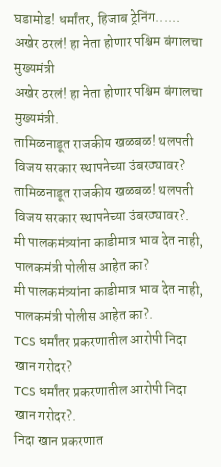घडामोड! धर्मांतर, हिजाब ट्रेनिंग......
अखेर ठरलं! हा नेता होणार पश्चिम बंगालचा मुख्यमंत्री
अखेर ठरलं! हा नेता होणार पश्चिम बंगालचा मुख्यमंत्री.
तामिळनाडूत राजकीय खळबळ! थलपती विजय सरकार स्थापनेच्या उंबरठ्यावर?
तामिळनाडूत राजकीय खळबळ! थलपती विजय सरकार स्थापनेच्या उंबरठ्यावर?.
मी पालकमंत्र्यांना काडीमात्र भाव देत नाही, पालकमंत्री पोलीस आहेत का?
मी पालकमंत्र्यांना काडीमात्र भाव देत नाही, पालकमंत्री पोलीस आहेत का?.
TCS धर्मांतर प्रकरणातील आरोपी निदा खान गरोदर?
TCS धर्मांतर प्रकरणातील आरोपी निदा खान गरोदर?.
निदा खान प्रकरणात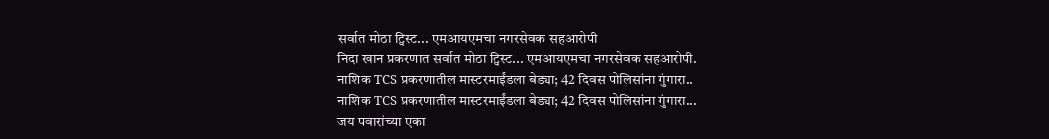सर्वात मोठा ट्विस्ट... एमआयएमचा नगरसेवक सहआरोपी
निदा खान प्रकरणात सर्वात मोठा ट्विस्ट... एमआयएमचा नगरसेवक सहआरोपी.
नाशिक TCS प्रकरणातील मास्टरमाईंडला बेड्या; 42 दिवस पोलिसांना गुंगारा..
नाशिक TCS प्रकरणातील मास्टरमाईंडला बेड्या; 42 दिवस पोलिसांना गुंगारा...
जय पवारांच्या एका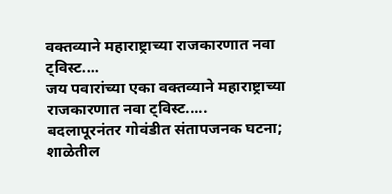वक्तव्याने महाराष्ट्राच्या राजकारणात नवा ट्विस्ट....
जय पवारांच्या एका वक्तव्याने महाराष्ट्राच्या राजकारणात नवा ट्विस्ट.....
बदलापूरनंतर गोवंडीत संतापजनक घटना; शाळेतील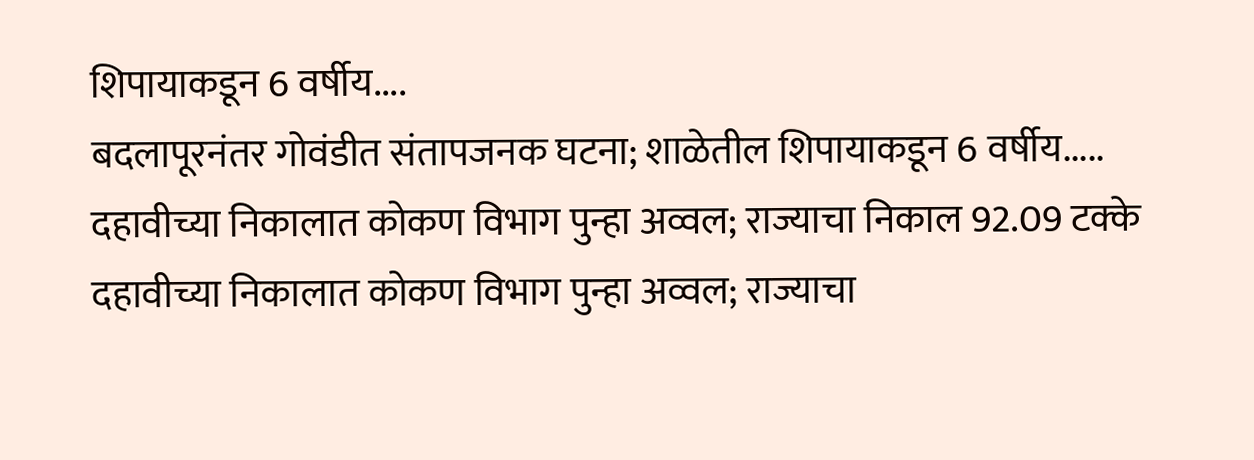शिपायाकडून 6 वर्षीय....
बदलापूरनंतर गोवंडीत संतापजनक घटना; शाळेतील शिपायाकडून 6 वर्षीय.....
दहावीच्या निकालात कोकण विभाग पुन्हा अव्वल; राज्याचा निकाल 92.09 टक्के
दहावीच्या निकालात कोकण विभाग पुन्हा अव्वल; राज्याचा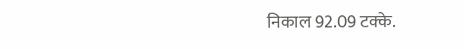निकाल 92.09 टक्के.